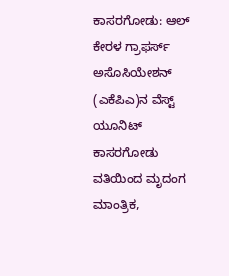ಕಾಸರಗೋಡು: ಆಲ್ ಕೇರಳ ಗ್ರಾಫರ್ಸ್ ಅಸೊಸಿಯೇಶನ್ (ಎಕೆಪಿಎ)ನ ವೆಸ್ಟ್ ಯೂನಿಟ್ ಕಾಸರಗೋಡು ವತಿಯಿಂದ ಮೃದಂಗ ಮಾಂತ್ರಿಕ,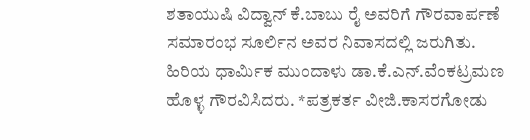ಶತಾಯುಷಿ ವಿದ್ವಾನ್ ಕೆ.ಬಾಬು ರೈ ಅವರಿಗೆ ಗೌರವಾರ್ಪಣೆ ಸಮಾರಂಭ ಸೂರ್ಲಿನ ಅವರ ನಿವಾಸದಲ್ಲಿ ಜರುಗಿತು. ಹಿರಿಯ ಧಾರ್ಮಿಕ ಮುಂದಾಳು ಡಾ.ಕೆ.ಎನ್.ವೆಂಕಟ್ರಮಣ ಹೊಳ್ಳ ಗೌರವಿಸಿದರು. *ಪತ್ರಕರ್ತ ವೀಜಿ.ಕಾಸರಗೋಡು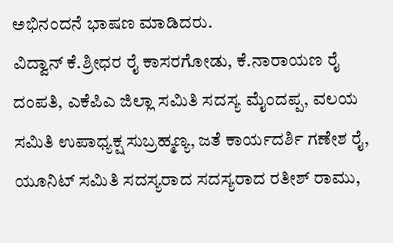ಅಭಿನಂದನೆ ಭಾಷಣ ಮಾಡಿದರು.
ವಿದ್ವಾನ್ ಕೆ.ಶ್ರೀಧರ ರೈ ಕಾಸರಗೋಡು, ಕೆ.ನಾರಾಯಣ ರೈ ದಂಪತಿ, ಎಕೆಪಿಎ ಜಿಲ್ಲಾ ಸಮಿತಿ ಸದಸ್ಯ ಮೈಂದಪ್ಪ, ವಲಯ ಸಮಿತಿ ಉಪಾಧ್ಯಕ್ಷ ಸುಬ್ರಹ್ಮಣ್ಯ, ಜತೆ ಕಾರ್ಯದರ್ಶಿ ಗಣೇಶ ರೈ, ಯೂನಿಟ್ ಸಮಿತಿ ಸದಸ್ಯರಾದ ಸದಸ್ಯರಾದ ರತೀಶ್ ರಾಮು,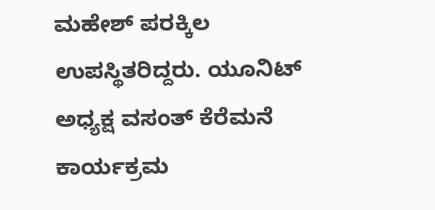ಮಹೇಶ್ ಪರಕ್ಕಿಲ ಉಪಸ್ಥಿತರಿದ್ದರು. ಯೂನಿಟ್ ಅಧ್ಯಕ್ಷ ವಸಂತ್ ಕೆರೆಮನೆ ಕಾರ್ಯಕ್ರಮ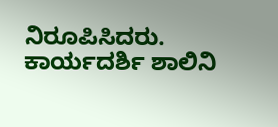ನಿರೂಪಿಸಿದರು. ಕಾರ್ಯದರ್ಶಿ ಶಾಲಿನಿ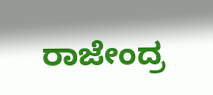ರಾಜೇಂದ್ರ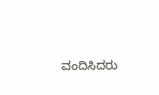ವಂದಿಸಿದರು